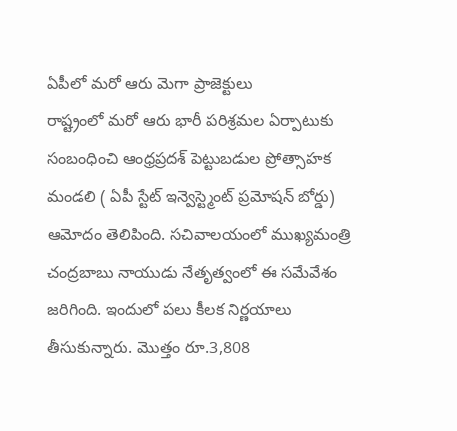ఏపీలో మరో ఆరు మెగా ప్రాజెక్టులు
రాష్ట్రంలో మరో ఆరు భారీ పరిశ్రమల ఏర్పాటుకు సంబంధించి ఆంధ్రప్రదశ్ పెట్టుబడుల ప్రోత్సాహక మండలి ( ఏపీ స్టేట్ ఇన్వెస్ట్మెంట్ ప్రమోషన్ బోర్డు) ఆమోదం తెలిపింది. సచివాలయంలో ముఖ్యమంత్రి చంద్రబాబు నాయుడు నేతృత్వంలో ఈ సమేవేశం జరిగింది. ఇందులో పలు కీలక నిర్ణయాలు తీసుకున్నారు. మొత్తం రూ.3,808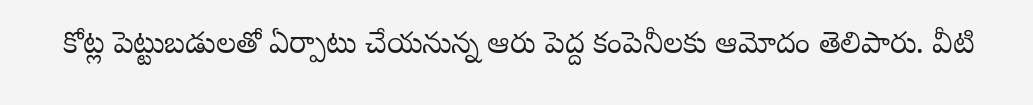కోట్ల పెట్టుబడులతో ఏర్పాటు చేయనున్న ఆరు పెద్ద కంపెనీలకు ఆమోదం తెలిపారు. వీటి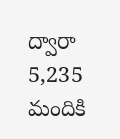ద్వారా 5,235 మందికి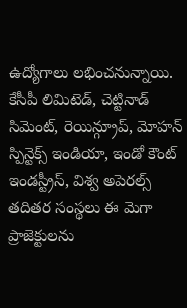ఉద్యోగాలు లభించనున్నాయి. కేసీపీ లిమిటెడ్, చెట్టినాడ్ సిమెంట్, రెయిన్గ్రూప్, మోహన్ స్పిన్టెక్స్ ఇండియా, ఇండో కౌంట్ ఇండస్ట్రీస్, విశ్వ అపెరల్స్ తదితర సంస్థలు ఈ మెగా ప్రాజెక్టులను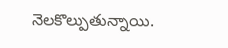నెలకొల్పుతున్నాయి.